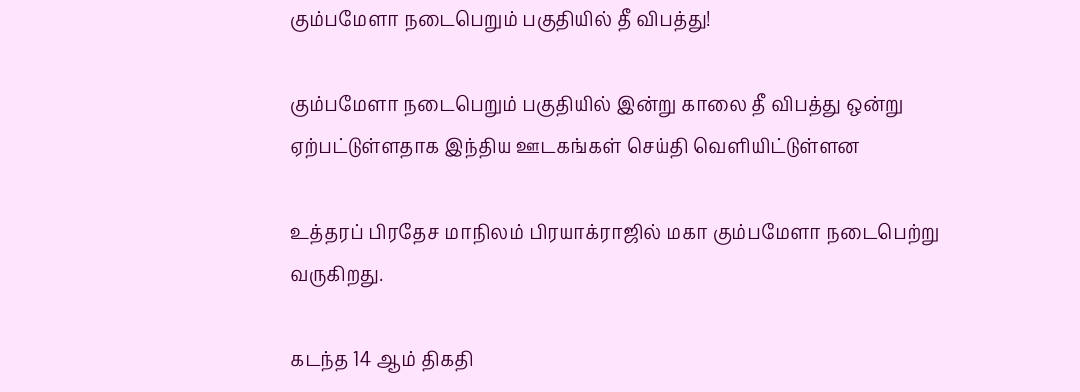கும்பமேளா நடைபெறும் பகுதியில் தீ விபத்து!

கும்பமேளா நடைபெறும் பகுதியில் இன்று காலை தீ விபத்து ஒன்று ஏற்பட்டுள்ளதாக இந்திய ஊடகங்கள் செய்தி வெளியிட்டுள்ளன

உத்தரப் பிரதேச மாநிலம் பிரயாக்ராஜில் மகா கும்பமேளா நடைபெற்று வருகிறது.

கடந்த 14 ஆம் திகதி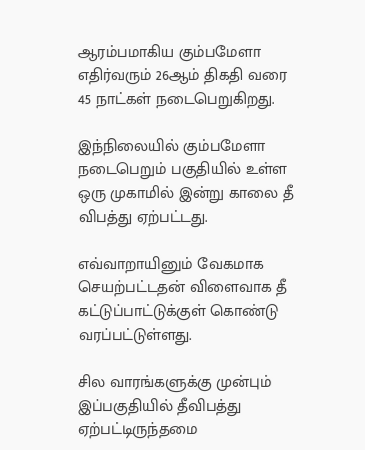ஆரம்பமாகிய கும்பமேளா எதிர்வரும் 26ஆம் திகதி வரை 45 நாட்கள் நடைபெறுகிறது.

இந்நிலையில் கும்பமேளா நடைபெறும் பகுதியில் உள்ள ஒரு முகாமில் இன்று காலை தீ விபத்து ஏற்பட்டது.

எவ்வாறாயினும் வேகமாக செயற்பட்டதன் விளைவாக தீ கட்டுப்பாட்டுக்குள் கொண்டு வரப்பட்டுள்ளது.

சில வாரங்களுக்கு முன்பும் இப்பகுதியில் தீவிபத்து ஏற்பட்டிருந்தமை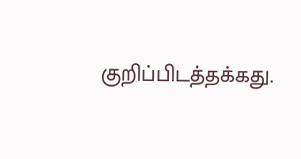குறிப்பிடத்தக்கது.